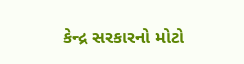કેન્દ્ર સરકારનો મોટો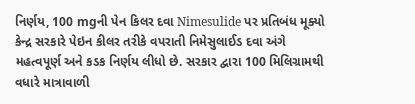નિર્ણય, 100 mgની પેન કિલર દવા Nimesulide પર પ્રતિબંધ મૂક્યો
કેન્દ્ર સરકારે પેઇન કીલર તરીકે વપરાતી નિમેસુલાઈડ દવા અંગે મહત્વપૂર્ણ અને કડક નિર્ણય લીધો છે. સરકાર દ્વારા 100 મિલિગ્રામથી વધારે માત્રાવાળી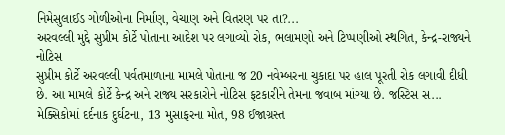નિમેસુલાઈડ ગોળીઓના નિર્માણ, વેચાણ અને વિતરણ પર તા?...
અરવલ્લી મુદ્દે સુપ્રીમ કોર્ટે પોતાના આદેશ પર લગાવ્યો રોક, ભલામણો અને ટિપ્પણીઓ સ્થગિત, કેન્દ્ર-રાજ્યને નોટિસ
સુપ્રીમ કોર્ટે અરવલ્લી પર્વતમાળાના મામલે પોતાના જ 20 નવેમ્બરના ચુકાદા પર હાલ પૂરતી રોક લગાવી દીધી છે. આ મામલે કોર્ટે કેન્દ્ર અને રાજ્ય સરકારોને નોટિસ ફટકારીને તેમના જવાબ માંગ્યા છે. જસ્ટિસ સ...
મેક્સિકોમાં દર્દનાક દુર્ઘટના, 13 મુસાફરના મોત, 98 ઈજાગ્રસ્ત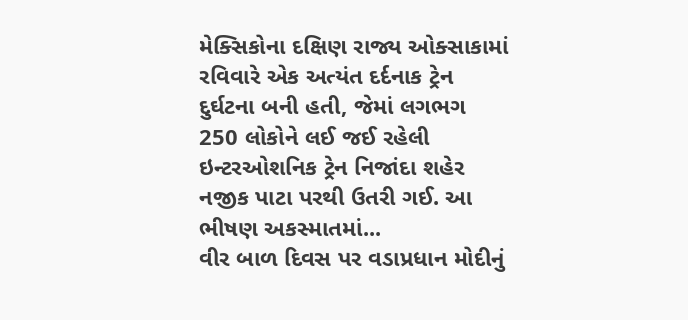મેક્સિકોના દક્ષિણ રાજ્ય ઓક્સાકામાં રવિવારે એક અત્યંત દર્દનાક ટ્રેન દુર્ઘટના બની હતી, જેમાં લગભગ 250 લોકોને લઈ જઈ રહેલી ઇન્ટરઓશનિક ટ્રેન નિજાંદા શહેર નજીક પાટા પરથી ઉતરી ગઈ. આ ભીષણ અકસ્માતમાં...
વીર બાળ દિવસ પર વડાપ્રધાન મોદીનું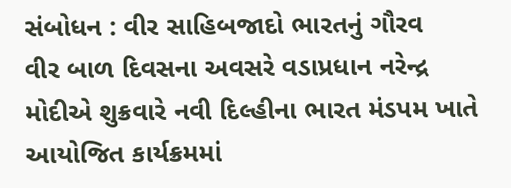સંબોધન : વીર સાહિબજાદો ભારતનું ગૌરવ
વીર બાળ દિવસના અવસરે વડાપ્રધાન નરેન્દ્ર મોદીએ શુક્રવારે નવી દિલ્હીના ભારત મંડપમ ખાતે આયોજિત કાર્યક્રમમાં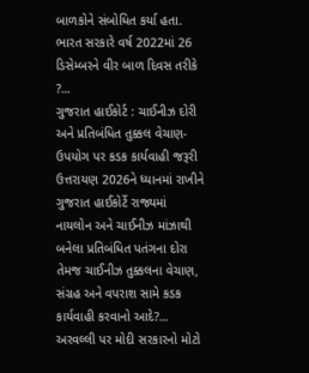બાળકોને સંબોધિત કર્યા હતા. ભારત સરકારે વર્ષ 2022માં 26 ડિસેમ્બરને વીર બાળ દિવસ તરીકે ?...
ગુજરાત હાઈકોર્ટ : ચાઈનીઝ દોરી અને પ્રતિબંધિત તુક્કલ વેચાણ-ઉપયોગ પર કડક કાર્યવાહી જરૂરી
ઉત્તરાયણ 2026ને ધ્યાનમાં રાખીને ગુજરાત હાઈકોર્ટે રાજ્યમાં નાયલોન અને ચાઈનીઝ માંઝાથી બનેલા પ્રતિબંધિત પતંગના દોરા તેમજ ચાઈનીઝ તુક્કલના વેચાણ, સંગ્રહ અને વપરાશ સામે કડક કાર્યવાહી કરવાનો આદે?...
અરવલ્લી પર મોદી સરકારનો મોટો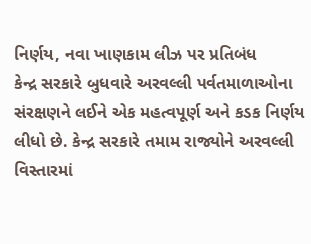નિર્ણય, નવા ખાણકામ લીઝ પર પ્રતિબંધ
કેન્દ્ર સરકારે બુધવારે અરવલ્લી પર્વતમાળાઓના સંરક્ષણને લઈને એક મહત્વપૂર્ણ અને કડક નિર્ણય લીધો છે. કેન્દ્ર સરકારે તમામ રાજ્યોને અરવલ્લી વિસ્તારમાં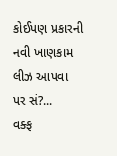કોઈપણ પ્રકારની નવી ખાણકામ લીઝ આપવા પર સં?...
વક્ફ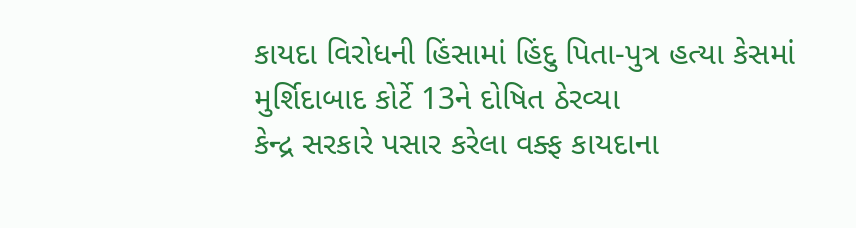કાયદા વિરોધની હિંસામાં હિંદુ પિતા-પુત્ર હત્યા કેસમાં મુર્શિદાબાદ કોર્ટે 13ને દોષિત ઠેરવ્યા
કેન્દ્ર સરકારે પસાર કરેલા વક્ફ કાયદાના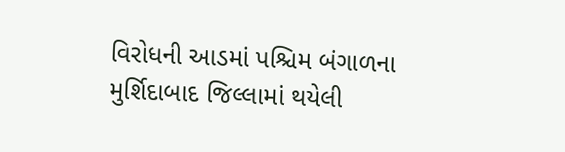વિરોધની આડમાં પશ્ચિમ બંગાળના મુર્શિદાબાદ જિલ્લામાં થયેલી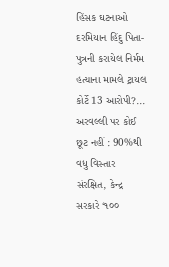હિંસક ઘટનાઓ દરમિયાન હિંદુ પિતા-પુત્રની કરાયેલ નિર્મમ હત્યાના મામલે ટ્રાયલ કોર્ટે 13 આરોપી?...
અરવલ્લી પર કોઈ છૂટ નહીં : 90%થી વધુ વિસ્તાર સંરક્ષિત, કેન્દ્ર સરકારે ‘૧૦૦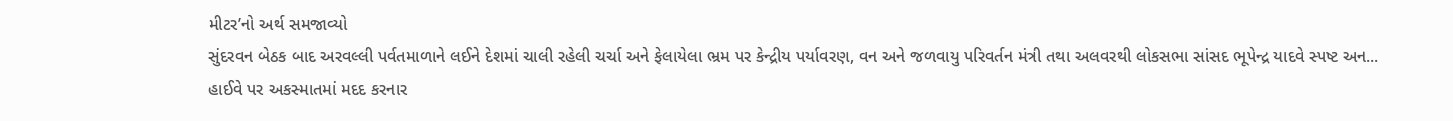મીટર’નો અર્થ સમજાવ્યો
સુંદરવન બેઠક બાદ અરવલ્લી પર્વતમાળાને લઈને દેશમાં ચાલી રહેલી ચર્ચા અને ફેલાયેલા ભ્રમ પર કેન્દ્રીય પર્યાવરણ, વન અને જળવાયુ પરિવર્તન મંત્રી તથા અલવરથી લોકસભા સાંસદ ભૂપેન્દ્ર યાદવે સ્પષ્ટ અન...
હાઈવે પર અકસ્માતમાં મદદ કરનાર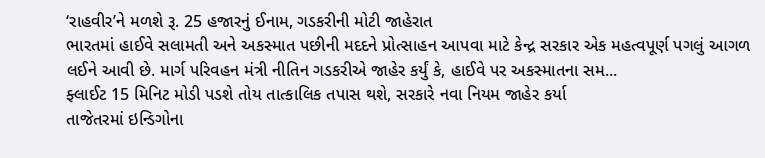‘રાહવીર’ને મળશે રૂ. 25 હજારનું ઈનામ, ગડકરીની મોટી જાહેરાત
ભારતમાં હાઈવે સલામતી અને અકસ્માત પછીની મદદને પ્રોત્સાહન આપવા માટે કેન્દ્ર સરકાર એક મહત્વપૂર્ણ પગલું આગળ લઈને આવી છે. માર્ગ પરિવહન મંત્રી નીતિન ગડકરીએ જાહેર કર્યું કે, હાઈવે પર અકસ્માતના સમ...
ફ્લાઈટ 15 મિનિટ મોડી પડશે તોય તાત્કાલિક તપાસ થશે, સરકારે નવા નિયમ જાહેર કર્યા
તાજેતરમાં ઇન્ડિગોના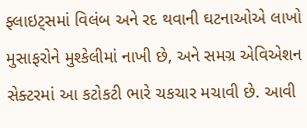ફ્લાઇટ્સમાં વિલંબ અને રદ થવાની ઘટનાઓએ લાખો મુસાફરોને મુશ્કેલીમાં નાખી છે, અને સમગ્ર એવિએશન સેક્ટરમાં આ કટોકટી ભારે ચકચાર મચાવી છે. આવી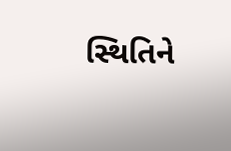સ્થિતિને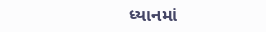ધ્યાનમાં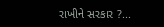રાખીને સરકાર ?...